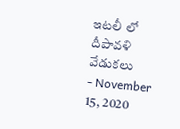ఇటలీ లో దీపావళి వేడుకలు
- November 15, 2020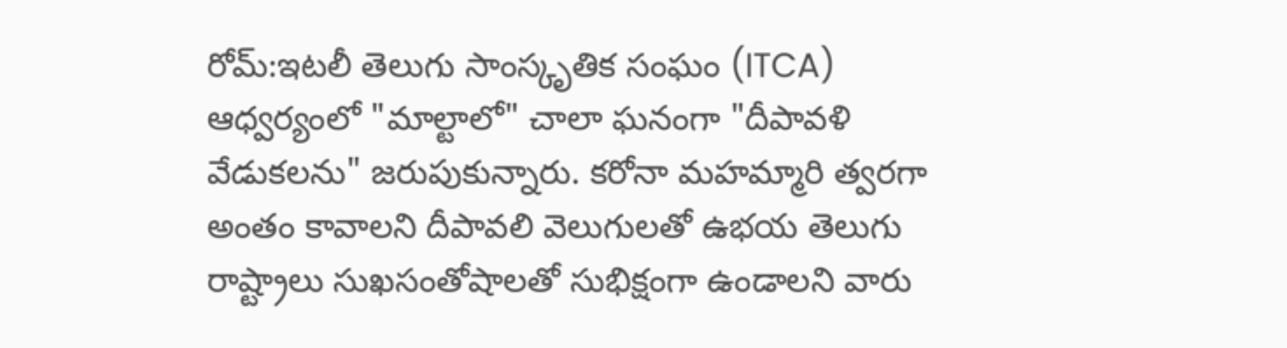రోమ్:ఇటలీ తెలుగు సాంస్కృతిక సంఘం (ITCA) ఆధ్వర్యంలో "మాల్టాలో" చాలా ఘనంగా "దీపావళి వేడుకలను" జరుపుకున్నారు. కరోనా మహమ్మారి త్వరగా అంతం కావాలని దీపావలి వెలుగులతో ఉభయ తెలుగు రాష్ట్రాలు సుఖసంతోషాలతో సుభిక్షంగా ఉండాలని వారు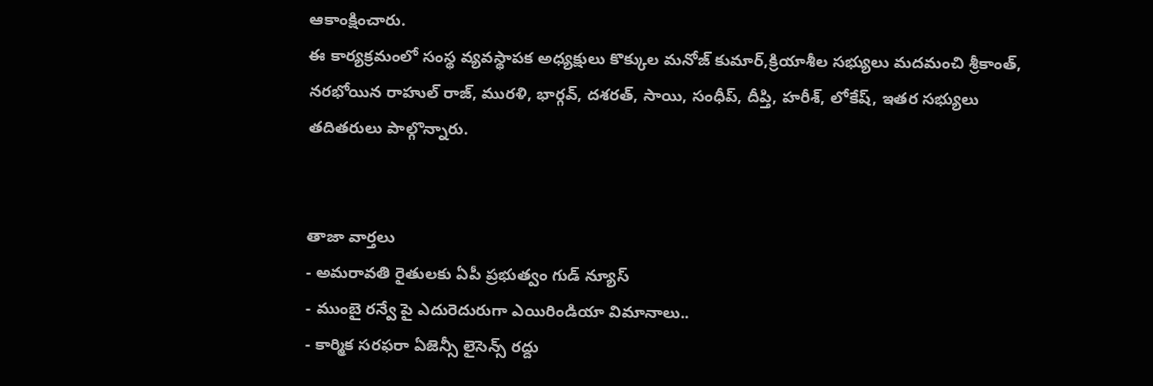ఆకాంక్షించారు.
ఈ కార్యక్రమంలో సంస్థ వ్యవస్థాపక అధ్యక్షులు కొక్కుల మనోజ్ కుమార్,క్రియాశీల సభ్యులు మదమంచి శ్రీకాంత్, నరభోయిన రాహుల్ రాజ్, మురళి, భార్గవ్, దశరత్, సాయి, సంధీప్, దీప్తి, హరీశ్, లోకేష్, ఇతర సభ్యులు తదితరులు పాల్గొన్నారు.


తాజా వార్తలు
- అమరావతి రైతులకు ఏపీ ప్రభుత్వం గుడ్ న్యూస్
- ముంబై రన్వే పై ఎదురెదురుగా ఎయిరిండియా విమానాలు..
- కార్మిక సరఫరా ఏజెన్సీ లైసెన్స్ రద్దు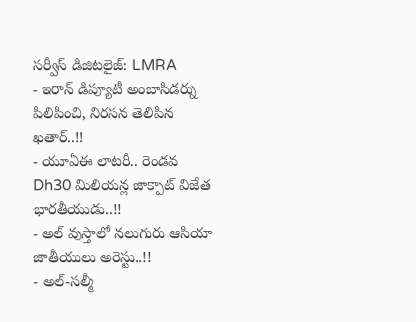సర్వీస్ డిజిటలైజ్: LMRA
- ఇరాన్ డిప్యూటీ అంబాసిడర్ను పిలిపించి, నిరసన తెలిపిన ఖతార్..!!
- యూఏఈ లాటరీ.. రెండవ Dh30 మిలియన్ల జాక్పాట్ విజేత భారతీయుడు..!!
- అల్ వుస్తాలో నలుగురు ఆసియా జాతీయులు అరెస్టు..!!
- అల్-సల్మీ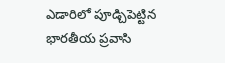ఎడారిలో పూడ్చిపెట్టిన భారతీయ ప్రవాసి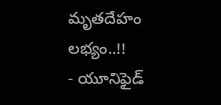మృతదేహం లభ్యం..!!
- యూనిఫైడ్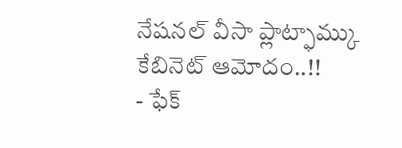నేషనల్ వీసా ప్లాట్ఫామ్కు కేబినెట్ ఆమోదం..!!
- ఫేక్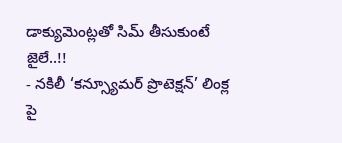డాక్యుమెంట్లతో సిమ్ తీసుకుంటే జైలే..!!
- నకిలీ ‘కన్స్యూమర్ ప్రొటెక్షన్’ లింక్ల పై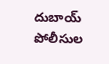దుబాయ్ పోలీసుల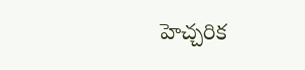హెచ్చరిక